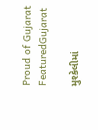Proud of Gujarat
FeaturedGujarat

મુશ્કેલીમાં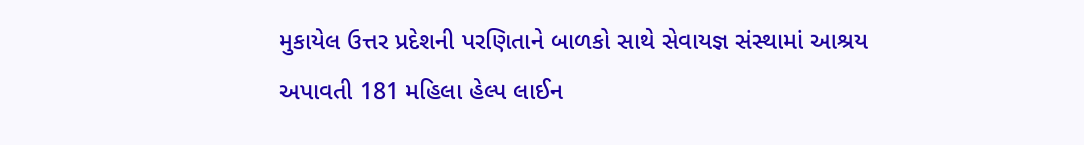મુકાયેલ ઉત્તર પ્રદેશની પરણિતાને બાળકો સાથે સેવાયજ્ઞ સંસ્થામાં આશ્રય અપાવતી 181 મહિલા હેલ્પ લાઈન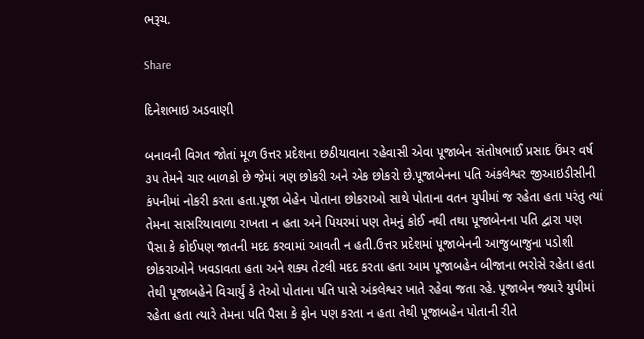ભરૂચ.

Share

દિનેશભાઇ અડવાણી

બનાવની વિગત જોતાં મૂળ ઉત્તર પ્રદેશના છઠીયાવાના રહેવાસી એવા પૂજાબેન સંતોષભાઈ પ્રસાદ ઉંમર વર્ષ ૩૫ તેમને ચાર બાળકો છે જેમાં ત્રણ છોકરી અને એક છોકરો છે.પૂજાબેનના પતિ અંકલેશ્વર જીઆઇડીસીની કંપનીમાં નોકરી કરતા હતા.પૂજા બેહેન પોતાના છોકરાઓ સાથે પોતાના વતન યુપીમાં જ રહેતા હતા પરંતુ ત્યાં તેમના સાસરિયાવાળા રાખતા ન હતા અને પિયરમાં પણ તેમનું કોઈ નથી તથા પૂજાબેનના પતિ દ્વારા પણ પૈસા કે કોઈપણ જાતની મદદ કરવામાં આવતી ન હતી.ઉત્તર પ્રદેશમાં પૂજાબેનની આજુબાજુના પડોશી છોકરાઓને ખવડાવતા હતા અને શક્ય તેટલી મદદ કરતા હતા આમ પૂજાબહેન બીજાના ભરોસે રહેતા હતા તેથી પૂજાબહેને વિચાર્યું કે તેઓ પોતાના પતિ પાસે અંકલેશ્વર ખાતે રહેવા જતા રહે. પૂજાબેન જ્યારે યુપીમાં રહેતા હતા ત્યારે તેમના પતિ પૈસા કે ફોન પણ કરતા ન હતા તેથી પૂજાબહેન પોતાની રીતે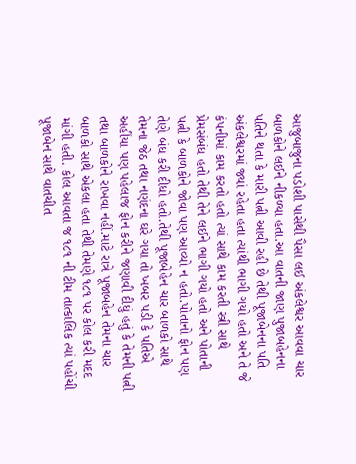આજુબાજુના પડોશી પાસેથી પૈસા લઈ અંકલેશ્વર આવવા ચાર બાળકોને લઈને નીકળ્યા હતા.આ વાતની જાણ પુજાબહેનના પતિને થતા કે મારી પત્ની આવી રહી છે તેથી પૂજાબેનના પતિ અંકલેશ્વરમાં જ્યાં રહેતા હતા ત્યાંથી ભાગી ગયો હતો અને તે જે કંપનીમાં કામ કરતો હતો ત્યાં સાથે કામ કરતી સ્ત્રી સાથે પ્રેમસંબંધ હતો તેથી તેને લઈને ભાગી ગયો હતો અને પોતાની પત્ની કે બાળકોને જોવા પણ આવ્યો ન હતો.પોતાનો ફોન પણ તેણે બંધ કરી દીધો હતો.તેથી પૂજાબેહેન ચાર બાળકો સાથે તેમના જેઠ તથા નણંદના ઘરે ગયા તો ખબર પડી કે પતિએ અહીંયા પણ પહેલાજ ફોન કરીને જણાવી દીધું હતું કે તેમની પત્ની તથા બાળકોને રાખવા નહીં.માટે રાત્રે પૂજાબહેન તેમના ચાર બાળકો સાથે એકલા હતા તેથી તેમણે ૧૮૧ પર કોલ કરી મદદ માંગી હતી. કોલ આવતા જ ૧૮૧ ની ટીમ તાત્કાલિક ત્યાં પહોંચી પૂજાબેન સાથે વાતચીત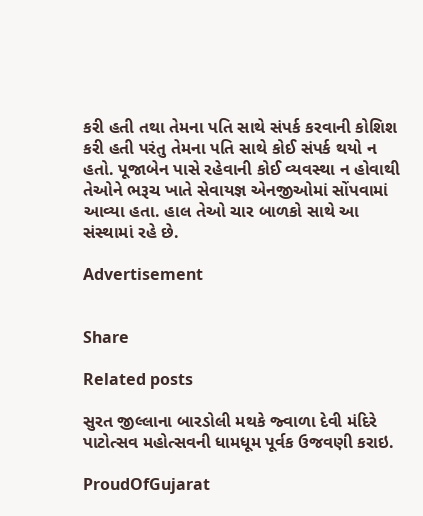કરી હતી તથા તેમના પતિ સાથે સંપર્ક કરવાની કોશિશ કરી હતી પરંતુ તેમના પતિ સાથે કોઈ સંપર્ક થયો ન હતો. પૂજાબેન પાસે રહેવાની કોઈ વ્યવસ્થા ન હોવાથી તેઓને ભરૂચ ખાતે સેવાયજ્ઞ એનજીઓમાં સોંપવામાં આવ્યા હતા. હાલ તેઓ ચાર બાળકો સાથે આ સંસ્થામાં રહે છે.

Advertisement


Share

Related posts

સુરત જીલ્લાના બારડોલી મથકે જ્વાળા દેવી મંદિરે પાટોત્સવ મહોત્સવની ધામધૂમ પૂર્વક ઉજવણી કરાઇ.

ProudOfGujarat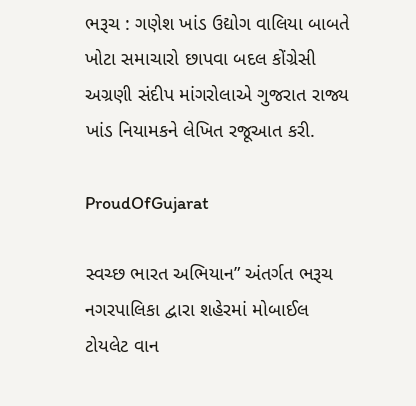ભરૂચ : ગણેશ ખાંડ ઉદ્યોગ વાલિયા બાબતે ખોટા સમાચારો છાપવા બદલ કોંગ્રેસી અગ્રણી સંદીપ માંગરોલાએ ગુજરાત રાજ્ય ખાંડ નિયામકને લેખિત રજૂઆત કરી.

ProudOfGujarat

સ્વચ્છ ભારત અભિયાન” અંતર્ગત ભરૂચ નગરપાલિકા દ્વારા શહેરમાં મોબાઈલ ટોયલેટ વાન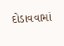દોડાવવામાં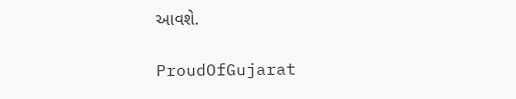આવશે.

ProudOfGujarat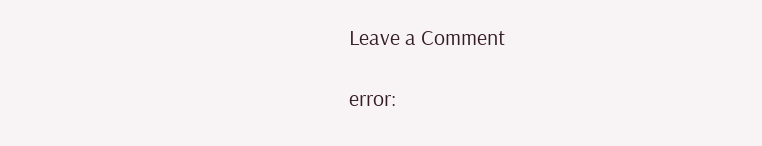Leave a Comment

error: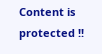Content is protected !!